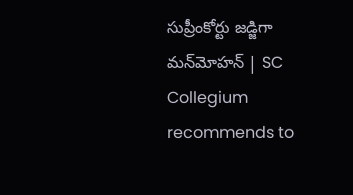సుప్రీంకోర్టు జడ్జిగా మన్‌మోహన్‌ | SC Collegium recommends to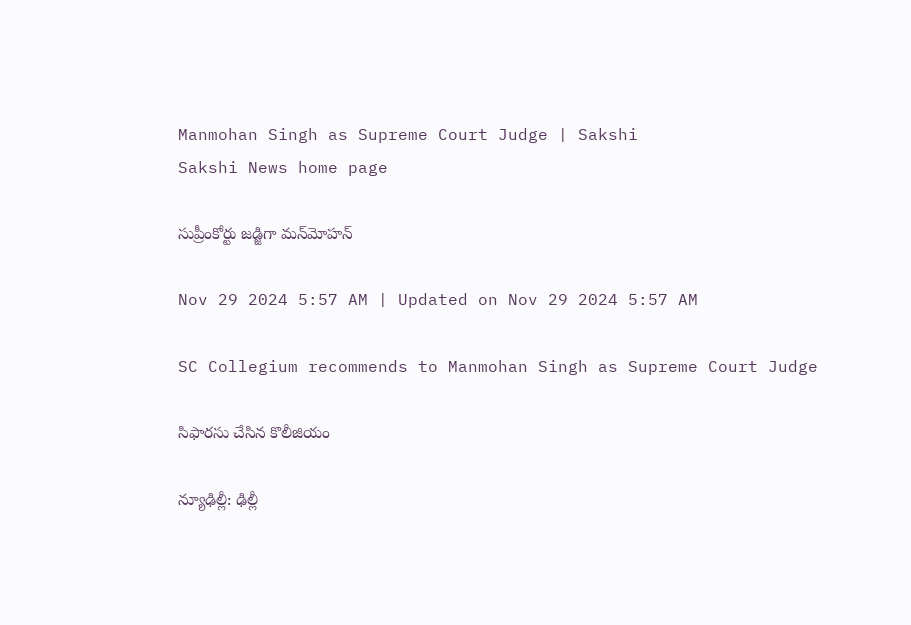Manmohan Singh as Supreme Court Judge | Sakshi
Sakshi News home page

సుప్రీంకోర్టు జడ్జిగా మన్‌మోహన్‌

Nov 29 2024 5:57 AM | Updated on Nov 29 2024 5:57 AM

SC Collegium recommends to Manmohan Singh as Supreme Court Judge

సిఫారసు చేసిన కొలీజియం

న్యూఢిల్లీ: ఢిల్లీ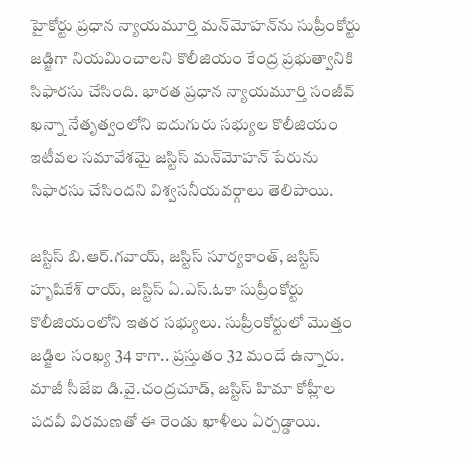హైకోర్టు ప్రధాన న్యాయమూర్తి మన్‌మోహన్‌ను సుప్రీంకోర్టు జడ్జిగా నియమించాలని కొలీజియం కేంద్ర ప్రభుత్వానికి సిఫారసు చేసింది. భారత ప్రధాన న్యాయమూర్తి సంజీవ్‌ ఖన్నా నేతృత్వంలోని ఐదుగురు సభ్యుల కొలీజియం ఇటీవల సమావేశమై జస్టిస్‌ మన్‌మోహన్‌ పేరును సిఫారసు చేసిందని విశ్వసనీయవర్గాలు తెలిపాయి.

జస్టిస్‌ బి.ఆర్‌.గవాయ్, జస్టిస్‌ సూర్యకాంత్, జస్టిస్‌ హృషికేశ్‌ రాయ్, జస్టిస్‌ ఏ.ఎస్‌.ఓకా సుప్రీంకోర్టు కొలీజియంలోని ఇతర సభ్యులు. సుప్రీంకోర్టులో మొత్తం జడ్జిల సంఖ్య 34 కాగా.. ప్రస్తుతం 32 మందే ఉన్నారు. మాజీ సీజేఐ డి.వై.చంద్రచూడ్, జస్టిస్‌ హిమా కోహ్లీల పదవీ విరమణతో ఈ రెండు ఖాళీలు ఏర్పడ్డాయి.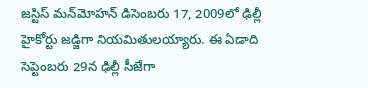జస్టిస్‌ మన్‌మోహన్‌ డిసెంబరు 17, 2009లో ఢిల్లీ హైకోర్టు జడ్జిగా నియమితులయ్యారు. ఈ ఏడాది సెప్టెంబరు 29న ఢిల్లీ సీజేగా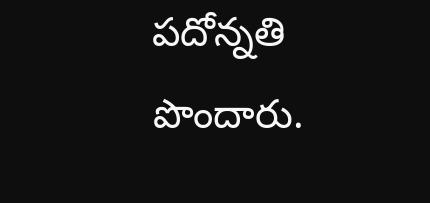పదోన్నతి పొందారు.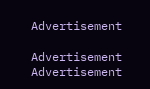Advertisement

Advertisement
Advertisement